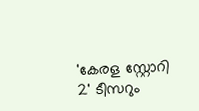'കേരള സ്റ്റോറി 2' ടീസറും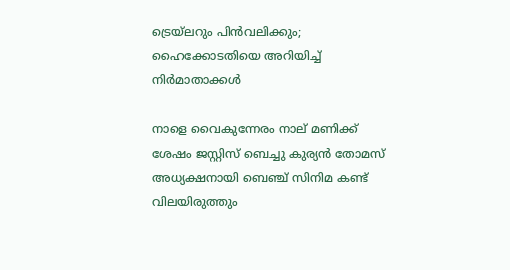ട്രെയ്‌ലറും പിൻവലിക്കും; ഹൈക്കോടതിയെ അറിയിച്ച് നിർമാതാക്കൾ

നാളെ വൈകുന്നേരം നാല് മണിക്ക് ശേഷം ജസ്റ്റിസ് ബെച്ചു കുര്യൻ തോമസ് അധ്യക്ഷനായി ബെഞ്ച് സിനിമ കണ്ട് വിലയിരുത്തും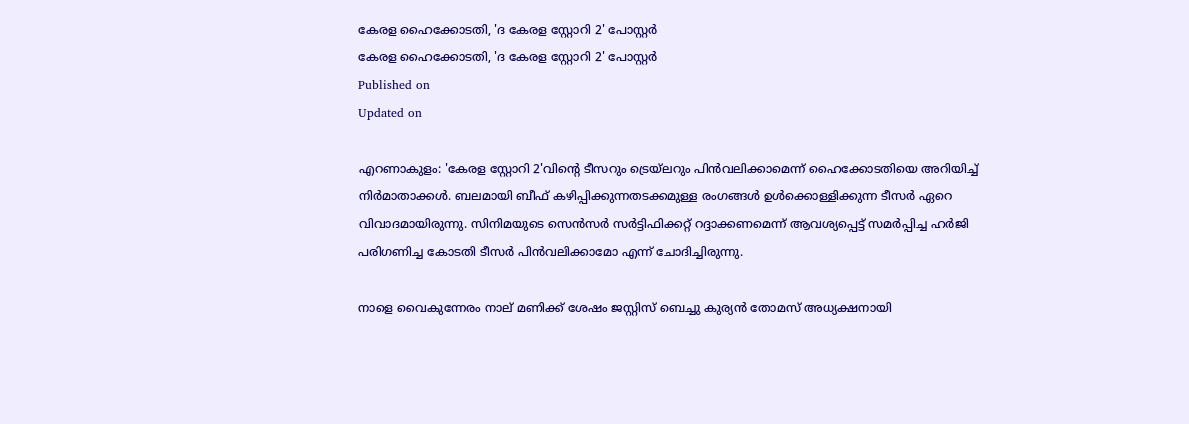കേരള ഹൈക്കോടതി, 'ദ കേരള സ്റ്റോറി 2' പോസ്റ്റർ
കേരള ഹൈക്കോടതി, 'ദ കേരള സ്റ്റോറി 2' പോസ്റ്റർ
Published on
Updated on

എറണാകുളം: 'കേരള സ്റ്റോറി 2'വിന്റെ ടീസറും ട്രെയ്‌ലറും പിൻവലിക്കാമെന്ന് ഹൈക്കോടതിയെ അറിയിച്ച് നിർമാതാക്കൾ. ബലമായി ബീഫ് കഴിപ്പിക്കുന്നതടക്കമുള്ള രംഗങ്ങൾ ഉൾക്കൊള്ളിക്കുന്ന ടീസർ ഏറെ വിവാദമായിരുന്നു. സിനിമയുടെ സെൻസർ സർട്ടിഫിക്കറ്റ് റദ്ദാക്കണമെന്ന് ആവശ്യപ്പെട്ട് സമർപ്പിച്ച ഹർജി പരിഗണിച്ച കോടതി ടീസർ പിൻവലിക്കാമോ എന്ന് ചോദിച്ചിരുന്നു.

നാളെ വൈകുന്നേരം നാല് മണിക്ക് ശേഷം ജസ്റ്റിസ് ബെച്ചു കുര്യൻ തോമസ് അധ്യക്ഷനായി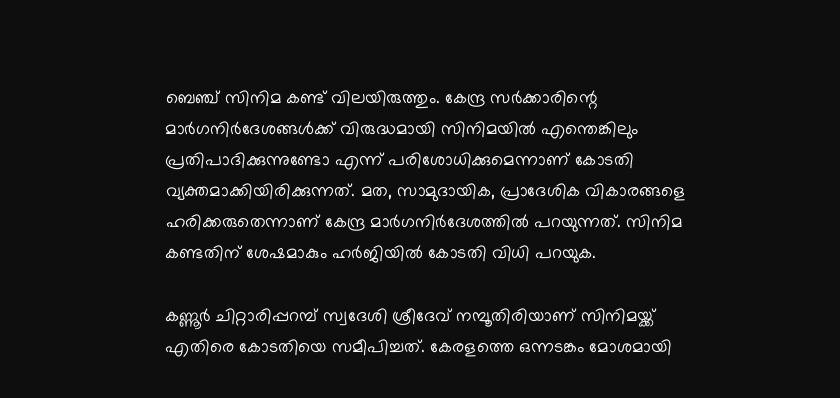ബെഞ്ച് സിനിമ കണ്ട് വിലയിരുത്തും. കേന്ദ്ര സർക്കാരിന്റെ മാർഗനിർദേശങ്ങൾക്ക് വിരുദ്ധമായി സിനിമയിൽ എന്തെങ്കിലും പ്രതിപാദിക്കുന്നുണ്ടോ എന്ന് പരിശോധിക്കുമെന്നാണ് കോടതി വ്യക്തമാക്കിയിരിക്കുന്നത്. മത, സാമുദായിക, പ്രാദേശിക വികാരങ്ങളെ ഹരിക്കരുതെന്നാണ് കേന്ദ്ര മാർഗനിർദേശത്തിൽ പറയുന്നത്. സിനിമ കണ്ടതിന് ശേഷമാകും ഹർജിയിൽ കോടതി വിധി പറയുക.

കണ്ണൂര്‍ ചിറ്റാരിപ്പറമ്പ് സ്വദേശി ശ്രീദേവ് നമ്പൂതിരിയാണ് സിനിമയ്ക്ക് എതിരെ കോടതിയെ സമീപിച്ചത്. കേരളത്തെ ഒന്നടങ്കം മോശമായി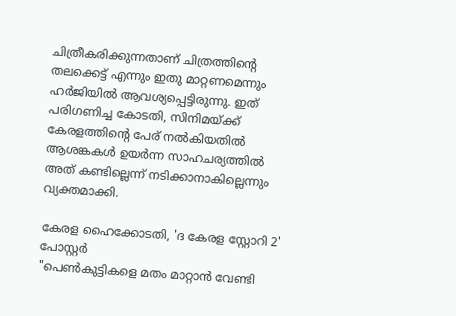ചിത്രീകരിക്കുന്നതാണ് ചിത്രത്തിന്റെ തലക്കെട്ട് എന്നും ഇതു മാറ്റണമെന്നും ഹർജിയിൽ ആവശ്യപ്പെട്ടിരുന്നു. ഇത് പരിഗണിച്ച കോടതി, സിനിമയ്ക്ക് കേരളത്തിന്റെ പേര് നൽകിയതിൽ ആശങ്കകൾ ഉയർന്ന സാഹചര്യത്തിൽ അത് കണ്ടില്ലെന്ന് നടിക്കാനാകില്ലെന്നും വ്യക്തമാക്കി.

കേരള ഹൈക്കോടതി, 'ദ കേരള സ്റ്റോറി 2' പോസ്റ്റർ
"പെൺകുട്ടികളെ മതം മാറ്റാൻ വേണ്ടി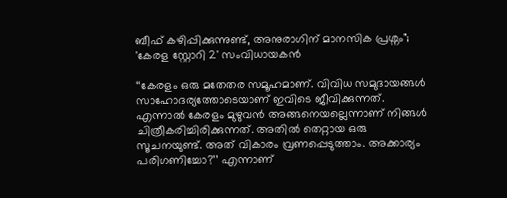ബീഫ് കഴിപ്പിക്കുന്നുണ്ട്, അനുരാഗിന് മാനസിക പ്രശ്നം"; 'കേരള സ്റ്റോറി 2' സംവിധായകൻ

‘‘കേരളം ഒരു മതേതര സമൂഹമാണ്. വിവിധ സമുദായങ്ങൾ സാഹോദര്യത്തോടെയാണ് ഇവിടെ ജീവിക്കുന്നത്. എന്നാൽ കേരളം മുഴുവൻ അങ്ങനെയല്ലെന്നാണ് നിങ്ങൾ ചിത്രീകരിച്ചിരിക്കുന്നത്. അതിൽ തെറ്റായ ഒരു സൂചനയുണ്ട്. അത് വികാരം വ്രണപ്പെടുത്താം. അക്കാര്യം പരിഗണിച്ചോ?’’ എന്നാണ്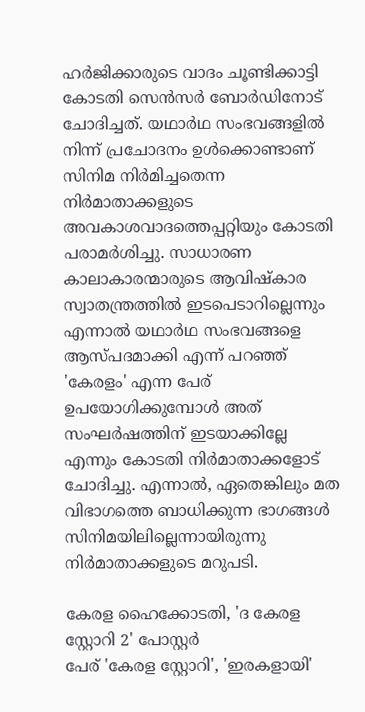ഹർജിക്കാരുടെ വാദം ചൂണ്ടിക്കാട്ടി കോടതി സെൻസർ ബോർഡിനോട് ചോദിച്ചത്. യഥാർഥ സംഭവങ്ങളിൽ നിന്ന് പ്രചോദനം ഉൾക്കൊണ്ടാണ് സിനിമ നിർമിച്ചതെന്ന നിർമാതാക്കളുടെ അവകാശവാദത്തെപ്പറ്റിയും കോടതി പരാമർശിച്ചു. സാധാരണ കാലാകാരന്മാരുടെ ആവിഷ്കാര സ്വാതന്ത്രത്തിൽ ഇടപെടാറില്ലെന്നും എന്നാൽ യഥാർഥ സംഭവങ്ങളെ ആസ്പദമാക്കി എന്ന് പറഞ്ഞ് 'കേരളം' എന്ന പേര് ഉപയോഗിക്കുമ്പോൾ അത് സംഘർഷത്തിന് ഇടയാക്കില്ലേ എന്നും കോടതി നിർമാതാക്കളോട് ചോദിച്ചു. എന്നാൽ, ഏതെങ്കിലും മത വിഭാഗത്തെ ബാധിക്കുന്ന ഭാഗങ്ങള്‍ സിനിമയിലില്ലെന്നായിരുന്നു നിർമാതാക്കളുടെ മറുപടി.

കേരള ഹൈക്കോടതി, 'ദ കേരള സ്റ്റോറി 2' പോസ്റ്റർ
പേര് 'കേരള സ്റ്റോറി', 'ഇരകളായി'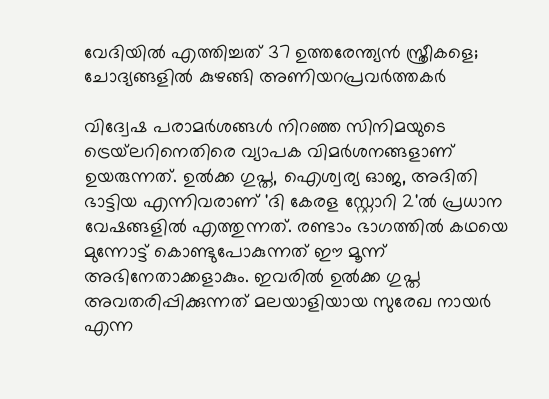വേദിയിൽ എത്തിച്ചത് 37 ഉത്തരേന്ത്യൻ സ്ത്രീകളെ; ചോദ്യങ്ങളിൽ കുഴങ്ങി അണിയറപ്രവർത്തകർ

വിദ്വേഷ പരാമർശങ്ങൾ നിറഞ്ഞ സിനിമയുടെ ട്രെയ്‌ലറിനെതിരെ വ്യാപക വിമർശനങ്ങളാണ് ഉയരുന്നത്. ഉൽക്ക ഗുപ്ത, ഐശ്വര്യ ഓജ, അദിതി ഭാട്ടിയ എന്നിവരാണ് 'ദി കേരള സ്റ്റോറി 2'ൽ പ്രധാന വേഷങ്ങളിൽ എത്തുന്നത്. രണ്ടാം ഭാഗത്തിൽ കഥയെ മുന്നോട്ട് കൊണ്ടുപോകുന്നത് ഈ മൂന്ന് അഭിനേതാക്കളാകും. ഇവരിൽ ഉൽക്ക ഗുപ്ത അവതരിപ്പിക്കുന്നത് മലയാളിയായ സുരേഖ നായർ എന്ന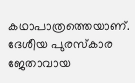കഥാപാത്രത്തെയാണ്. ദേശീയ പുരസ്കാര ജേതാവായ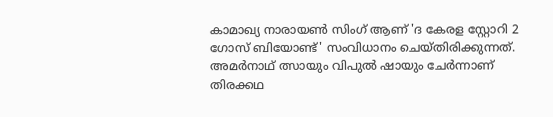കാമാഖ്യ നാരായൺ സിംഗ് ആണ് 'ദ കേരള സ്റ്റോറി 2 ഗോസ് ബിയോണ്ട്' സംവിധാനം ചെയ്തിരിക്കുന്നത്. അമർനാഥ് ത്സായും വിപുൽ ഷായും ചേർന്നാണ് തിരക്കഥ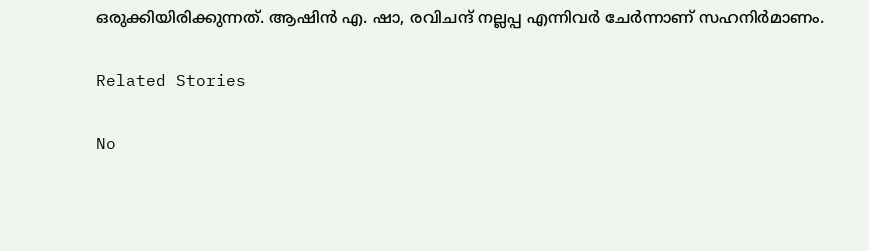ഒരുക്കിയിരിക്കുന്നത്. ആഷിൻ എ. ഷാ, രവിചന്ദ് നല്ലപ്പ എന്നിവർ ചേർന്നാണ് സഹനിർമാണം.

Related Stories

No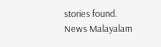stories found.
News Malayalam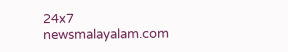24x7
newsmalayalam.com